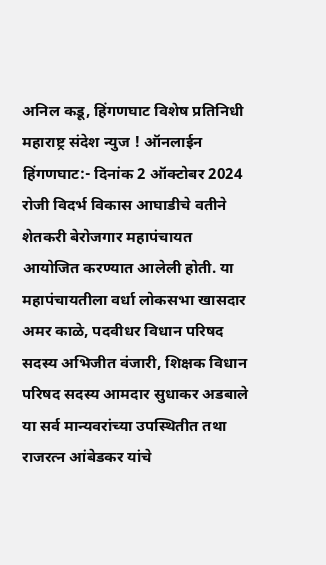अनिल कडू, हिंगणघाट विशेष प्रतिनिधी
महाराष्ट्र संदेश न्युज ! ऑनलाईन हिंगणघाट:- दिनांक 2 ऑक्टोबर 2024 रोजी विदर्भ विकास आघाडीचे वतीने शेतकरी बेरोजगार महापंचायत आयोजित करण्यात आलेली होती. या महापंचायतीला वर्धा लोकसभा खासदार अमर काळे, पदवीधर विधान परिषद सदस्य अभिजीत वंजारी, शिक्षक विधान परिषद सदस्य आमदार सुधाकर अडबाले या सर्व मान्यवरांच्या उपस्थितीत तथा राजरत्न आंबेडकर यांचे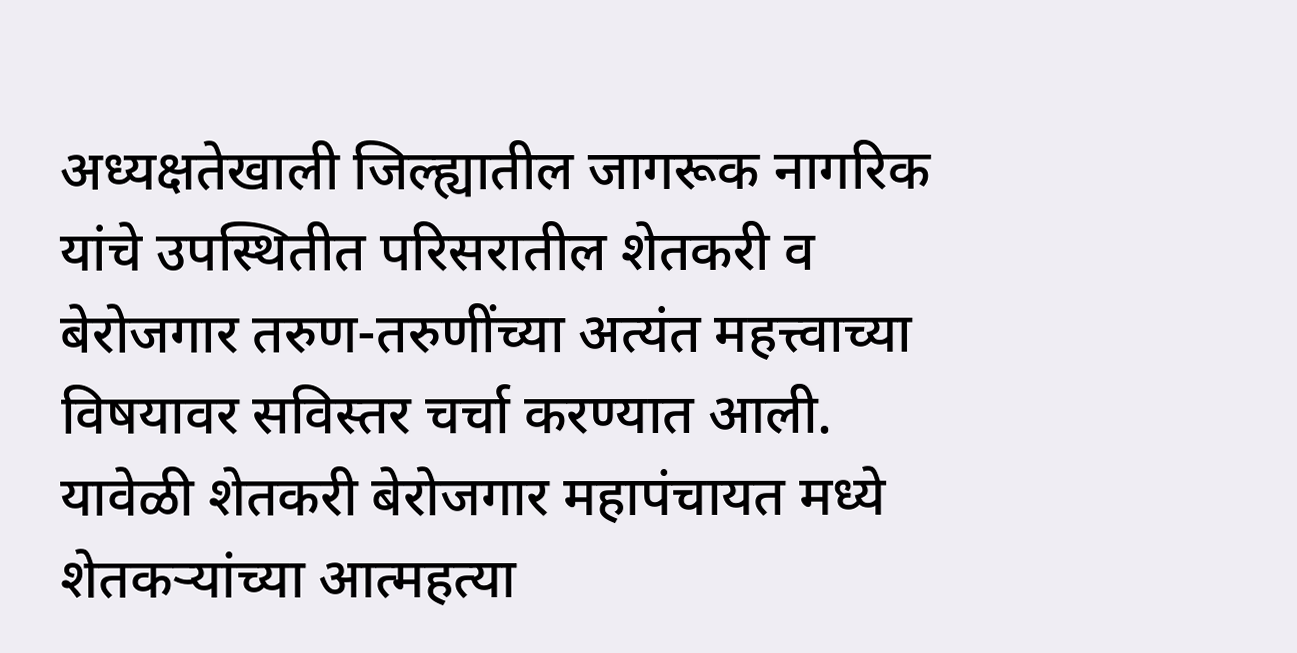अध्यक्षतेखाली जिल्ह्यातील जागरूक नागरिक यांचे उपस्थितीत परिसरातील शेतकरी व बेरोजगार तरुण-तरुणींच्या अत्यंत महत्त्वाच्या विषयावर सविस्तर चर्चा करण्यात आली.
यावेळी शेतकरी बेरोजगार महापंचायत मध्ये शेतकऱ्यांच्या आत्महत्या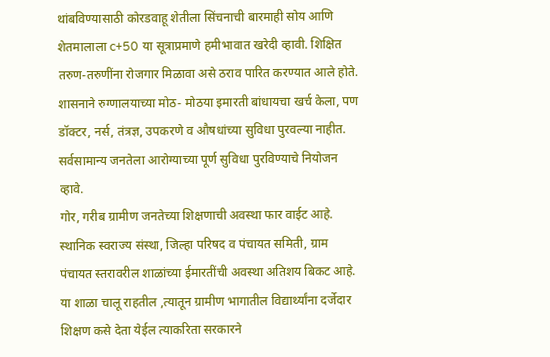थांबविण्यासाठी कोरडवाहू शेतीला सिंचनाची बारमाही सोय आणि शेतमालाला c+50 या सूत्राप्रमाणे हमीभावात खरेदी व्हावी. शिक्षित तरुण-तरुणींना रोजगार मिळावा असे ठराव पारित करण्यात आले होते. शासनाने रुग्णालयाच्या मोठ- मोठया इमारती बांधायचा खर्च केला, पण डॉक्टर, नर्स, तंत्रज्ञ, उपकरणे व औषधांच्या सुविधा पुरवल्या नाहीत. सर्वसामान्य जनतेला आरोग्याच्या पूर्ण सुविधा पुरविण्याचे नियोजन व्हावे.
गोर, गरीब ग्रामीण जनतेच्या शिक्षणाची अवस्था फार वाईट आहे. स्थानिक स्वराज्य संस्था, जिल्हा परिषद व पंचायत समिती, ग्राम पंचायत स्तरावरील शाळांच्या ईमारतींची अवस्था अतिशय बिकट आहे. या शाळा चालू राहतील ,त्यातून ग्रामीण भागातील विद्यार्थ्यांना दर्जेदार शिक्षण कसे देता येईल त्याकरिता सरकारने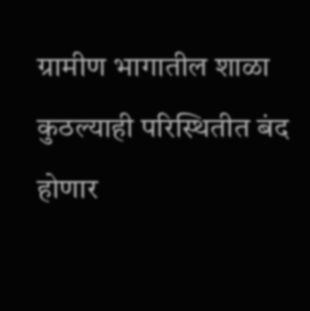ग्रामीण भागातील शाळा कुठल्याही परिस्थितीत बंद होणार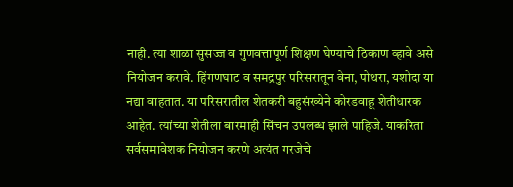नाही. त्या शाळा सुसज्ज व गुणवत्तापूर्ण शिक्षण घेण्याचे ठिकाण व्हावे असे नियोजन करावे. हिंगणघाट व समद्रपुर परिसरातून वेना, पोथरा, यशोदा या नद्या वाहतात. या परिसरातील शेतकरी बहुसंख्येने कोरडवाहू शेतीधारक आहेत. त्यांच्या शेतीला बारमाही सिंचन उपलब्ध झाले पाहिजे. याकरिता सर्वसमावेशक नियोजन करणे अत्यंत गरजेचे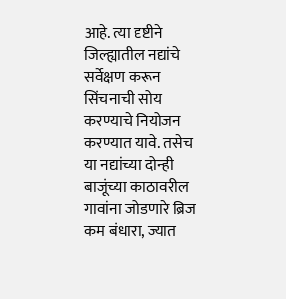आहे. त्या दृष्टीने जिल्ह्यातील नद्यांचे सर्वेक्षण करून सिंचनाची सोय करण्याचे नियोजन करण्यात यावे. तसेच या नद्यांच्या दोन्ही बाजूंच्या काठावरील गावांना जोडणारे ब्रिज कम बंधारा, ज्यात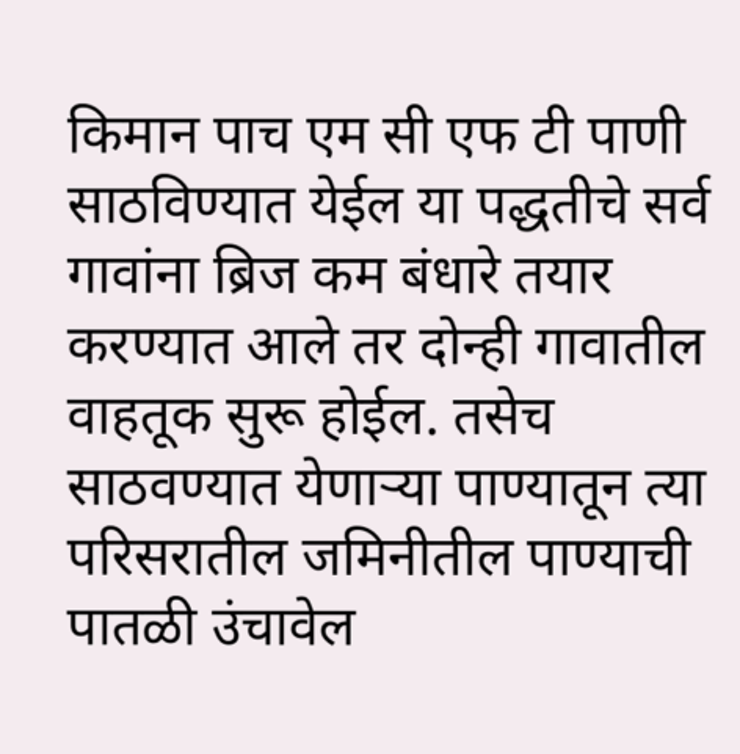किमान पाच एम सी एफ टी पाणी साठविण्यात येईल या पद्धतीचे सर्व गावांना ब्रिज कम बंधारे तयार करण्यात आले तर दोन्ही गावातील वाहतूक सुरू होईल. तसेच साठवण्यात येणाऱ्या पाण्यातून त्या परिसरातील जमिनीतील पाण्याची पातळी उंचावेल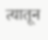त्यातून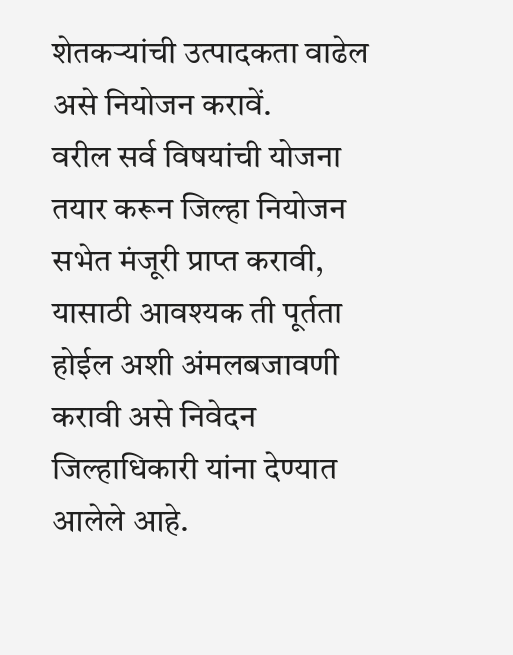शेतकऱ्यांची उत्पादकता वाढेल असे नियोजन करावें.
वरील सर्व विषयांची योजना तयार करून जिल्हा नियोजन सभेत मंजूरी प्राप्त करावी, यासाठी आवश्यक ती पूर्तता होईल अशी अंमलबजावणी करावी असे निवेदन जिल्हाधिकारी यांना देण्यात आलेले आहे.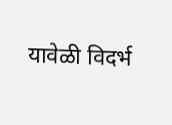यावेळी विदर्भ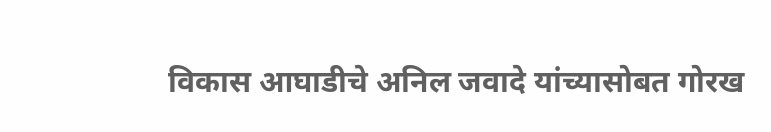विकास आघाडीचे अनिल जवादे यांच्यासोबत गोरख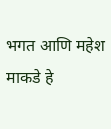भगत आणि महेश माकडे हे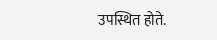उपस्थित होते.